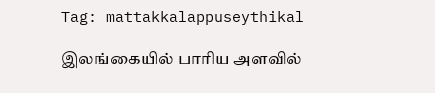Tag: mattakkalappuseythikal

இலங்கையில் பாரிய அளவில்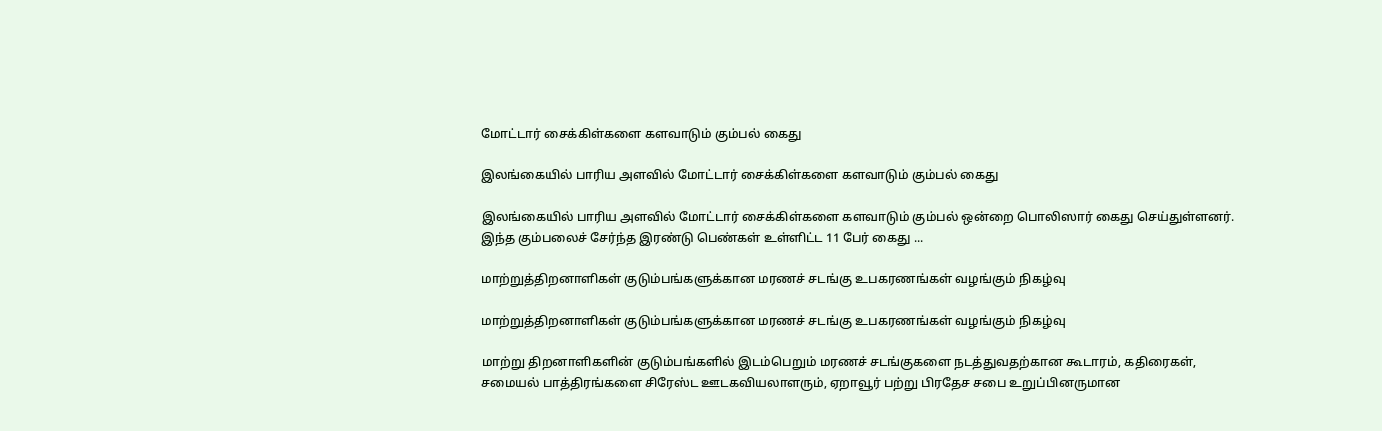மோட்டார் சைக்கிள்களை களவாடும் கும்பல் கைது

இலங்கையில் பாரிய அளவில் மோட்டார் சைக்கிள்களை களவாடும் கும்பல் கைது

இலங்கையில் பாரிய அளவில் மோட்டார் சைக்கிள்களை களவாடும் கும்பல் ஒன்றை பொலிஸார் கைது செய்துள்ளனர். இந்த கும்பலைச் சேர்ந்த இரண்டு பெண்கள் உள்ளிட்ட 11 பேர் கைது ...

மாற்றுத்திறனாளிகள் குடும்பங்களுக்கான மரணச் சடங்கு உபகரணங்கள் வழங்கும் நிகழ்வு

மாற்றுத்திறனாளிகள் குடும்பங்களுக்கான மரணச் சடங்கு உபகரணங்கள் வழங்கும் நிகழ்வு

மாற்று திறனாளிகளின் குடும்பங்களில் இடம்பெறும் மரணச் சடங்குகளை நடத்துவதற்கான கூடாரம், கதிரைகள், சமையல் பாத்திரங்களை சிரேஸ்ட ஊடகவியலாளரும், ஏறாவூர் பற்று பிரதேச சபை உறுப்பினருமான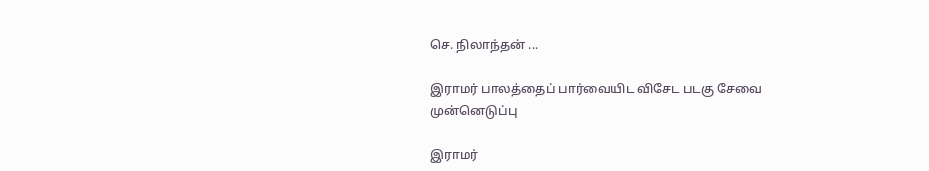செ. நிலாந்தன் ...

இராமர் பாலத்தைப் பார்வையிட விசேட படகு சேவை முன்னெடுப்பு

இராமர்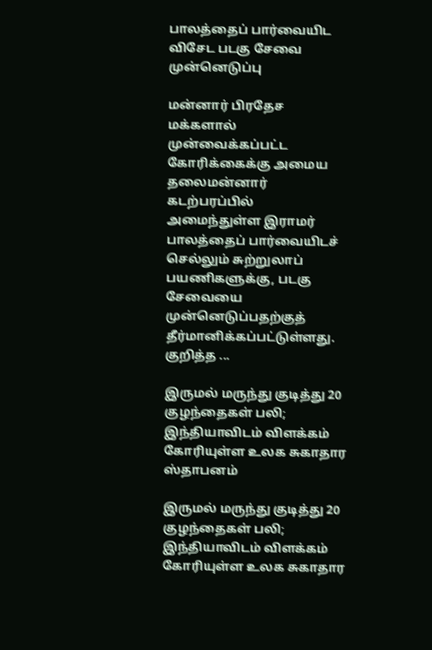பாலத்தைப் பார்வையிட விசேட படகு சேவை முன்னெடுப்பு

மன்னார் பிரதேச மக்களால் முன்வைக்கப்பட்ட கோரிக்கைக்கு அமைய தலைமன்னார் கடற்பரப்பில் அமைந்துள்ள இராமர் பாலத்தைப் பார்வையிடச் செல்லும் சுற்றுலாப் பயணிகளுக்கு, படகு சேவையை முன்னெடுப்பதற்குத் தீர்மானிக்கப்பட்டுள்ளது. குறித்த ...

இருமல் மருந்து குடித்து 20 குழந்தைகள் பலி; இந்தியாவிடம் விளக்கம் கோரியுள்ள உலக சுகாதார ஸ்தாபனம்

இருமல் மருந்து குடித்து 20 குழந்தைகள் பலி; இந்தியாவிடம் விளக்கம் கோரியுள்ள உலக சுகாதார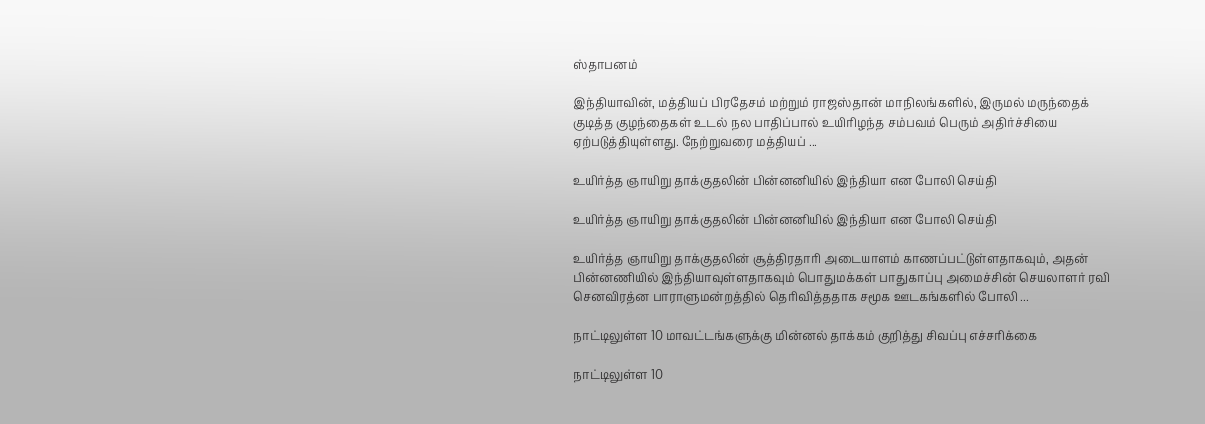ஸ்தாபனம்

இந்தியாவின், மத்தியப் பிரதேசம் மற்றும் ராஜஸ்தான் மாநிலங்களில், இருமல் மருந்தைக் குடித்த குழந்தைகள் உடல் நல பாதிப்பால் உயிரிழந்த சம்பவம் பெரும் அதிர்ச்சியை ஏற்படுத்தியுள்ளது. நேற்றுவரை மத்தியப் ...

உயிர்த்த ஞாயிறு தாக்குதலின் பின்னனியில் இந்தியா என போலி செய்தி

உயிர்த்த ஞாயிறு தாக்குதலின் பின்னனியில் இந்தியா என போலி செய்தி

உயிர்த்த ஞாயிறு தாக்குதலின் சூத்திரதாரி அடையாளம் காணப்பட்டுள்ளதாகவும், அதன் பின்னணியில் இந்தியாவுள்ளதாகவும் பொதுமக்கள் பாதுகாப்பு அமைச்சின் செயலாளர் ரவி செனவிரத்ன பாராளுமன்றத்தில் தெரிவித்ததாக சமூக ஊடகங்களில் போலி ...

நாட்டிலுள்ள 10 மாவட்டங்களுக்கு மின்னல் தாக்கம் குறித்து சிவப்பு எச்சரிக்கை

நாட்டிலுள்ள 10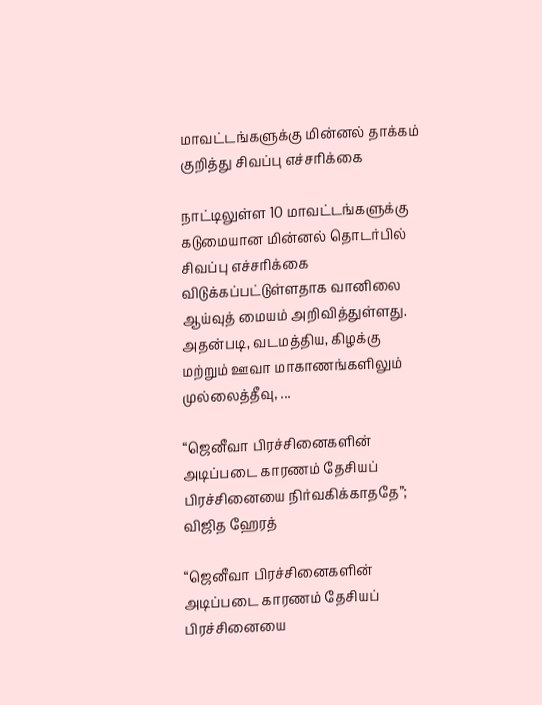மாவட்டங்களுக்கு மின்னல் தாக்கம் குறித்து சிவப்பு எச்சரிக்கை

நாட்டிலுள்ள 10 மாவட்டங்களுக்கு கடுமையான மின்னல் தொடர்பில் சிவப்பு எச்சரிக்கை விடுக்கப்பட்டுள்ளதாக வானிலை ஆய்வுத் மையம் அறிவித்துள்ளது. அதன்படி, வடமத்திய, கிழக்கு மற்றும் ஊவா மாகாணங்களிலும் முல்லைத்தீவு, ...

“ஜெனீவா பிரச்சினைகளின் அடிப்படை காரணம் தேசியப் பிரச்சினையை நிர்வகிக்காததே”; விஜித ஹேரத்

“ஜெனீவா பிரச்சினைகளின் அடிப்படை காரணம் தேசியப் பிரச்சினையை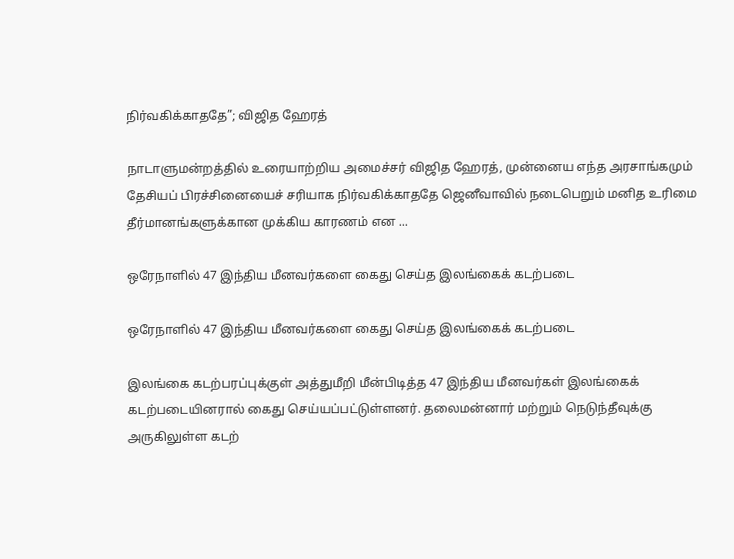நிர்வகிக்காததே”; விஜித ஹேரத்

நாடாளுமன்றத்தில் உரையாற்றிய அமைச்சர் விஜித ஹேரத், முன்னைய எந்த அரசாங்கமும் தேசியப் பிரச்சினையைச் சரியாக நிர்வகிக்காததே ஜெனீவாவில் நடைபெறும் மனித உரிமை தீர்மானங்களுக்கான முக்கிய காரணம் என ...

ஒரேநாளில் 47 இந்திய மீனவர்களை கைது செய்த இலங்கைக் கடற்படை

ஒரேநாளில் 47 இந்திய மீனவர்களை கைது செய்த இலங்கைக் கடற்படை

இலங்கை கடற்பரப்புக்குள் அத்துமீறி மீன்பிடித்த 47 இந்திய மீனவர்கள் இலங்கைக் கடற்படையினரால் கைது செய்யப்பட்டுள்ளனர். தலைமன்னார் மற்றும் நெடுந்தீவுக்கு அருகிலுள்ள கடற்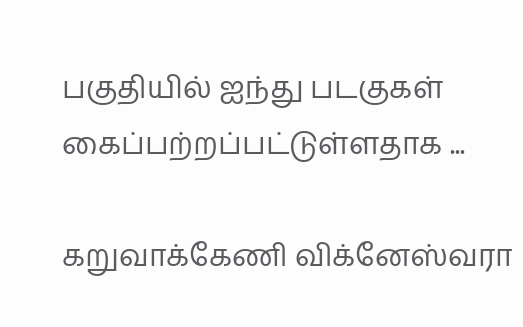பகுதியில் ஐந்து படகுகள் கைப்பற்றப்பட்டுள்ளதாக ...

கறுவாக்கேணி விக்னேஸ்வரா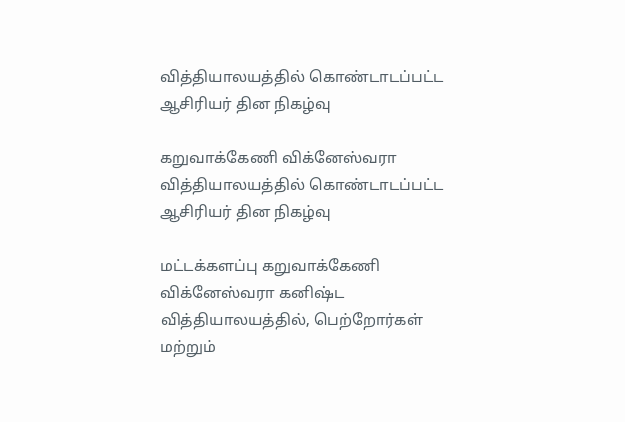வித்தியாலயத்தில் கொண்டாடப்பட்ட ஆசிரியர் தின நிகழ்வு

கறுவாக்கேணி விக்னேஸ்வரா வித்தியாலயத்தில் கொண்டாடப்பட்ட ஆசிரியர் தின நிகழ்வு

மட்டக்களப்பு கறுவாக்கேணி விக்னேஸ்வரா கனிஷ்ட வித்தியாலயத்தில், பெற்றோர்கள் மற்றும்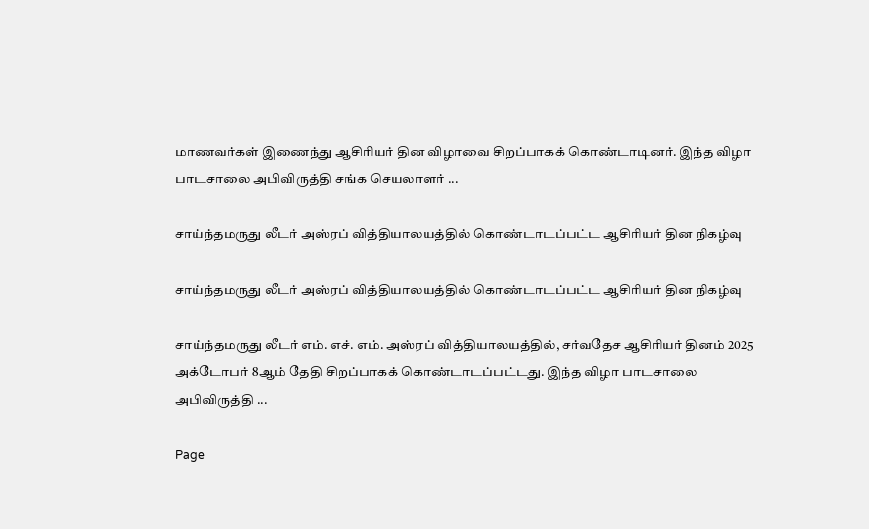மாணவர்கள் இணைந்து ஆசிரியர் தின விழாவை சிறப்பாகக் கொண்டாடினர். இந்த விழா பாடசாலை அபிவிருத்தி சங்க செயலாளர் ...

சாய்ந்தமருது லீடர் அஸ்ரப் வித்தியாலயத்தில் கொண்டாடப்பட்ட ஆசிரியர் தின நிகழ்வு

சாய்ந்தமருது லீடர் அஸ்ரப் வித்தியாலயத்தில் கொண்டாடப்பட்ட ஆசிரியர் தின நிகழ்வு

சாய்ந்தமருது லீடர் எம். எச். எம். அஸ்ரப் வித்தியாலயத்தில், சர்வதேச ஆசிரியர் தினம் 2025 அக்டோபர் 8ஆம் தேதி சிறப்பாகக் கொண்டாடப்பட்டது. இந்த விழா பாடசாலை அபிவிருத்தி ...

Page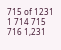715 of 1231 1 714 715 716 1,231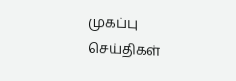முகப்பு
செய்திகள்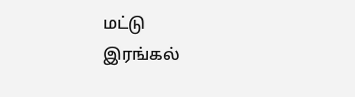மட்டு
இரங்கல்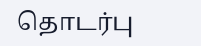தொடர்பு